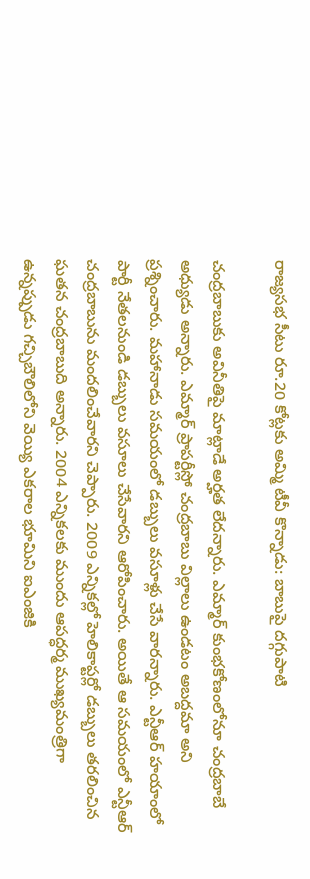రాజ్యసభ సీటు రూ.20 కోట్లకు అమ్మి టీవీ కొన్నాడు: బాబుపై దగ్గుపాటి

చంద్రబాబుకు అవినీతిపై మాట్లాడే అర్హత లేదన్నారు. ఎమ్మార్ కుంభకోణంలోనూ చంద్రబాబే అధ్యుడు అన్నారు. ఎమ్మార్ ప్రాపర్టీస్లో చంద్రబాబు విల్లాలు ఉండటం అబద్దమా అని ప్రశ్నించారు. మహానాడు సమయంలో డబ్బులు వసూళ్లు చేసే వారన్నారు. ఎన్టీఆర్ హయాంలో పార్టీ నేతలనుండి డబ్బులు వసూలు చేసేవారని ఆరోపించారు. అయితే ఆ సమయంలో ఎన్టీఆర్ చంద్రబాబును మందలించేవారని చెప్పారు. 2009 ఎన్నికల్లో హెలికాప్టర్లో డబ్బులు తరలించిన ఘతన చంద్రబాబుది అన్నారు. 2004 ఎన్నికలకు ముందు ఆపద్ధర్మ ముఖ్యమంత్రిగా ఉన్నప్పుడు గచ్చిబౌలిలోని వెయ్యి ఎకరాల భూమిని ఐఎంజికి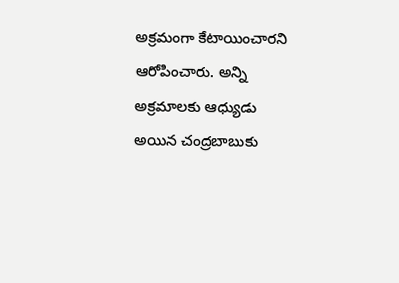అక్రమంగా కేటాయించారని ఆరోపించారు. అన్ని అక్రమాలకు ఆధ్యుడు అయిన చంద్రబాబుకు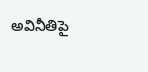అవినీతిపై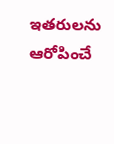ఇతరులను ఆరోపించే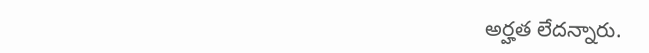అర్హత లేదన్నారు.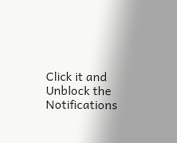Click it and Unblock the Notifications